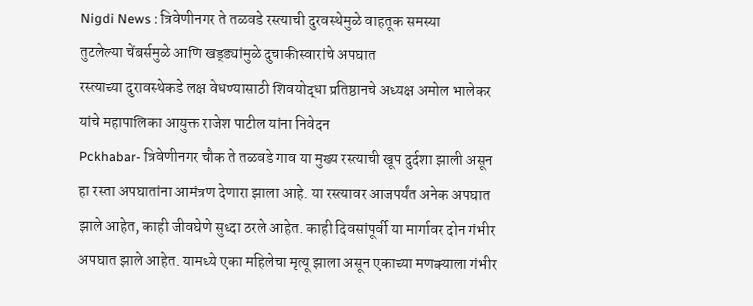Nigdi News : त्रिवेणीनगर ते तळवडे रस्त्याची दुरवस्थेमुळे वाहतूक समस्या
तुटलेल्या चेंबर्समुळे आणि खड्ड्यांमुळे दुचाकीस्वारांचे अपघात
रस्त्याच्या दुरावस्थेकडे लक्ष वेधण्यासाठी शिवयोद्धा प्रतिष्ठानचे अध्यक्ष अमोल भालेकर यांचे महापालिका आयुक्त राजेश पाटील यांना निवेदन
Pckhabar- त्रिवेणीनगर चौक ते तळवडे गाव या मुख्य रस्त्याची खूप दुर्दशा झाली असून हा रस्ता अपघातांना आमंत्रण देणारा झाला आहे. या रस्त्यावर आजपर्यंत अनेक अपघात झाले आहेत, काही जीवघेणे सुध्दा ठरले आहेत. काही दिवसांपूर्वी या मार्गावर दोन गंभीर अपघात झाले आहेत. यामध्ये एका महिलेचा मृत्यू झाला असून एकाच्या मणक्याला गंभीर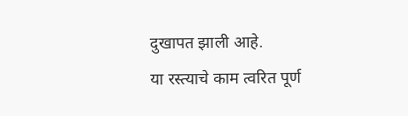दुखापत झाली आहे.
या रस्त्याचे काम त्वरित पूर्ण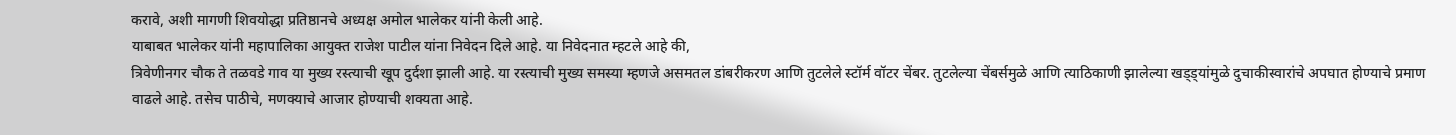करावे, अशी मागणी शिवयोद्धा प्रतिष्ठानचे अध्यक्ष अमोल भालेकर यांनी केली आहे.
याबाबत भालेकर यांनी महापालिका आयुक्त राजेश पाटील यांना निवेदन दिले आहे. या निवेदनात म्हटले आहे की,
त्रिवेणीनगर चौक ते तळवडे गाव या मुख्य रस्त्याची खूप दुर्दशा झाली आहे. या रस्त्याची मुख्य समस्या म्हणजे असमतल डांबरीकरण आणि तुटलेले स्टॉर्म वॉटर चेंबर. तुटलेल्या चेंबर्समुळे आणि त्याठिकाणी झालेल्या खड्ड्यांमुळे दुचाकीस्वारांचे अपघात होण्याचे प्रमाण वाढले आहे. तसेच पाठीचे, मणक्याचे आजार होण्याची शक्यता आहे.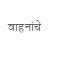वाहनांचे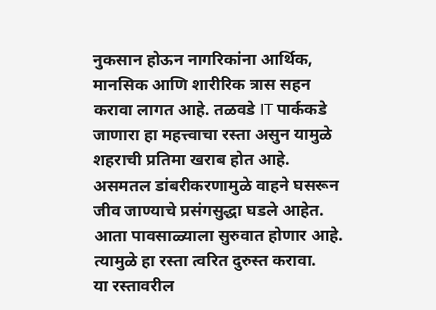नुकसान होऊन नागरिकांना आर्थिक, मानसिक आणि शारीरिक त्रास सहन करावा लागत आहे. तळवडे IT पार्ककडे जाणारा हा महत्त्वाचा रस्ता असुन यामुळे शहराची प्रतिमा खराब होत आहे. असमतल डांबरीकरणामुळे वाहने घसरून जीव जाण्याचे प्रसंगसुद्धा घडले आहेत. आता पावसाळ्याला सुरुवात होणार आहे. त्यामुळे हा रस्ता त्वरित दुरुस्त करावा.
या रस्तावरील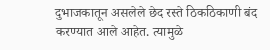दुभाजकातून असलेले छेद रस्ते ठिकठिकाणी बंद करण्यात आले आहेत. त्यामुळे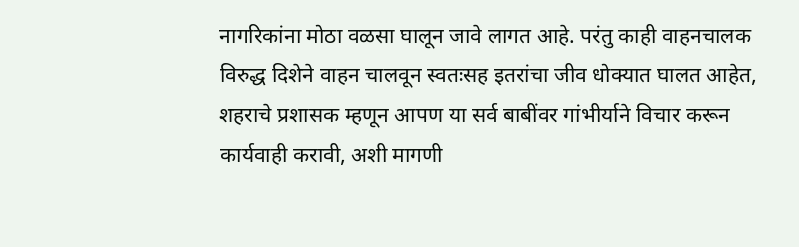नागरिकांना मोठा वळसा घालून जावे लागत आहे. परंतु काही वाहनचालक विरुद्ध दिशेने वाहन चालवून स्वतःसह इतरांचा जीव धोक्यात घालत आहेत, शहराचे प्रशासक म्हणून आपण या सर्व बाबींवर गांभीर्याने विचार करून कार्यवाही करावी, अशी मागणी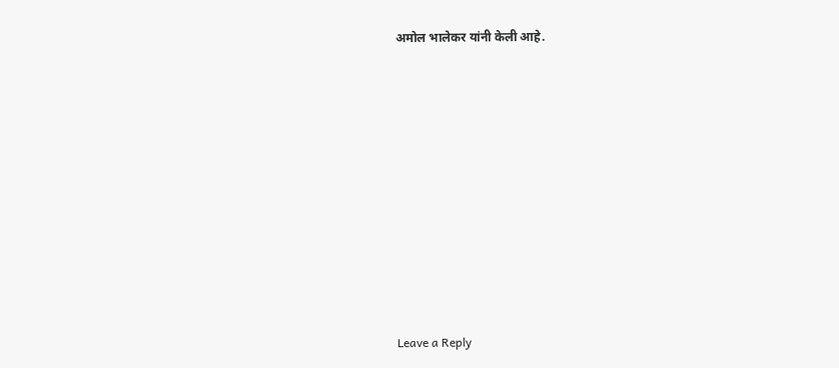अमोल भालेकर यांनी केली आहे.










Leave a Reply